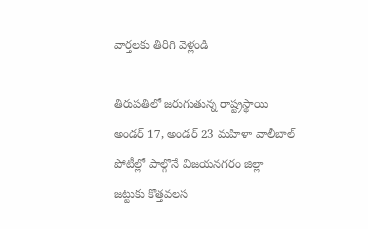వార్తలకు తిరిగి వెళ్లండి

తిరుపతిలో జరుగుతున్న రాష్ట్రస్థాయి అండర్ 17, అండర్ 23 మహిళా వాలీబాల్ పోటీల్లో పాల్గొనే విజయనగరం జిల్లా జట్టుకు కొత్తవలస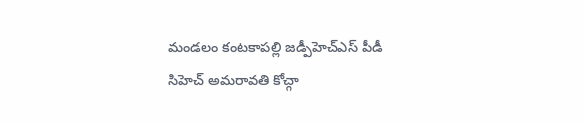మండలం కంటకాపల్లి జడ్పీహెచ్ఎస్ పీడీ సిహెచ్ అమరావతి కోచ్గా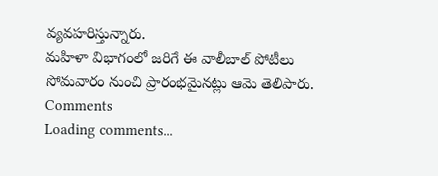వ్యవహరిస్తున్నారు.
మహిళా విభాగంలో జరిగే ఈ వాలీబాల్ పోటీలు సోమవారం నుంచి ప్రారంభమైనట్లు ఆమె తెలిపారు.
Comments
Loading comments...